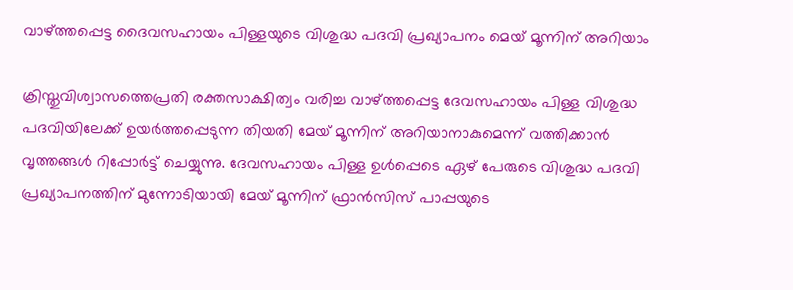വാഴ്ത്തപ്പെട്ട ദൈവസഹായം പിള്ളയുടെ വിശുദ്ധ പദവി പ്രഖ്യാപനം മെയ്‌ മൂന്നിന് അറിയാം

ക്രിസ്തുവിശ്വാസത്തെപ്രതി രക്തസാക്ഷിത്വം വരിച്ച വാഴ്ത്തപ്പെട്ട ദേവസഹായം പിള്ള വിശുദ്ധ പദവിയിലേക്ക് ഉയർത്തപ്പെടുന്ന തിയതി മേയ് മൂന്നിന് അറിയാനാകുമെന്ന് വത്തിക്കാൻ വൃത്തങ്ങൾ റിപ്പോർട്ട് ചെയ്യുന്നു. ദേവസഹായം പിള്ള ഉൾപ്പെടെ ഏഴ് പേരുടെ വിശുദ്ധ പദവി പ്രഖ്യാപനത്തിന് മുന്നോടിയായി മേയ് മൂന്നിന് ഫ്രാൻസിസ് പാപ്പയുടെ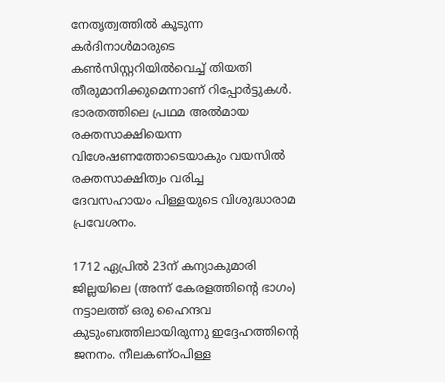നേതൃത്വത്തിൽ കൂടുന്ന കർദിനാൾമാരുടെ കൺസിസ്റ്ററിയിൽവെച്ച് തിയതി തീരുമാനിക്കുമെന്നാണ് റിപ്പോർട്ടുകൾ. ഭാരതത്തിലെ പ്രഥമ അൽമായ രക്തസാക്ഷിയെന്ന വിശേഷണത്തോടെയാകും വയസിൽ രക്തസാക്ഷിത്വം വരിച്ച
ദേവസഹായം പിള്ളയുടെ വിശുദ്ധാരാമ പ്രവേശനം.

1712 ഏപ്രിൽ 23ന് കന്യാകുമാരി ജില്ലയിലെ (അന്ന് കേരളത്തിന്റെ ഭാഗം) നട്ടാലത്ത് ഒരു ഹൈന്ദവ കുടുംബത്തിലായിരുന്നു ഇദ്ദേഹത്തിന്റെ ജനനം. നീലകണ്ഠപിള്ള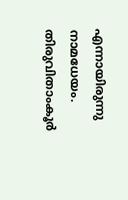എന്നായിരുന്നു നാമധേയം. തിരുവിതാംകൂർ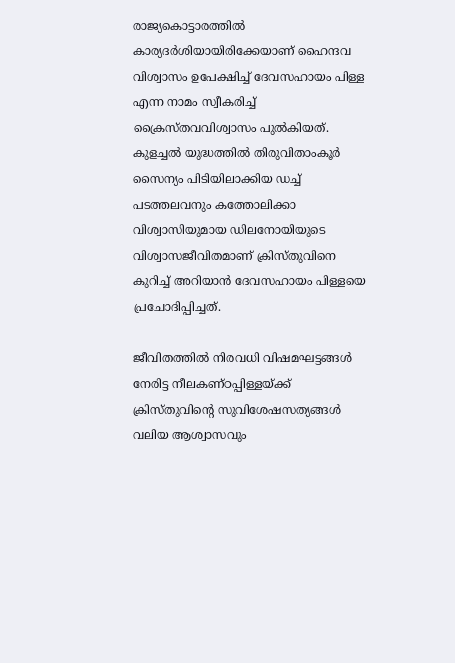രാജ്യകൊട്ടാരത്തിൽ കാര്യദർശിയായിരിക്കേയാണ് ഹൈന്ദവ വിശ്വാസം ഉപേക്ഷിച്ച് ദേവസഹായം പിള്ള എന്ന നാമം സ്വീകരിച്ച് ക്രൈസ്തവവിശ്വാസം പുൽകിയത്. കുളച്ചൽ യുദ്ധത്തിൽ തിരുവിതാംകൂർ സൈന്യം പിടിയിലാക്കിയ ഡച്ച് പടത്തലവനും കത്തോലിക്കാ വിശ്വാസിയുമായ ഡിലനോയിയുടെ വിശ്വാസജീവിതമാണ് ക്രിസ്തുവിനെ കുറിച്ച് അറിയാൻ ദേവസഹായം പിള്ളയെ പ്രചോദിപ്പിച്ചത്.

ജീവിതത്തിൽ നിരവധി വിഷമഘട്ടങ്ങൾ നേരിട്ട നീലകണ്ഠപ്പിള്ളയ്ക്ക് ക്രിസ്തുവിന്റെ സുവിശേഷസത്യങ്ങൾ വലിയ ആശ്വാസവും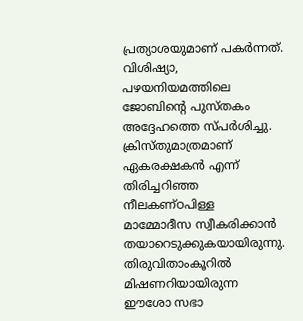പ്രത്യാശയുമാണ് പകർന്നത്. വിശിഷ്യാ, പഴയനിയമത്തിലെ ജോബിന്റെ പുസ്തകം അദ്ദേഹത്തെ സ്പർശിച്ചു. ക്രിസ്തുമാത്രമാണ് ഏകരക്ഷകൻ എന്ന് തിരിച്ചറിഞ്ഞ നീലകണ്ഠപിള്ള മാമ്മോദീസ സ്വീകരിക്കാൻ തയാറെടുക്കുകയായിരുന്നു. തിരുവിതാംകൂറിൽ മിഷണറിയായിരുന്ന ഈശോ സഭാ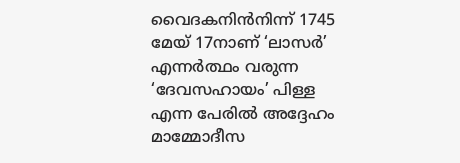വൈദകനിൻനിന്ന് 1745 മേയ് 17നാണ് ‘ലാസർ’ എന്നർത്ഥം വരുന്ന ‘ദേവസഹായം’ പിള്ള എന്ന പേരിൽ അദ്ദേഹം മാമ്മോദീസ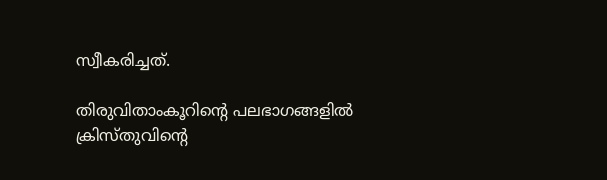സ്വീകരിച്ചത്.

തിരുവിതാംകൂറിന്റെ പലഭാഗങ്ങളിൽ ക്രിസ്തുവിന്റെ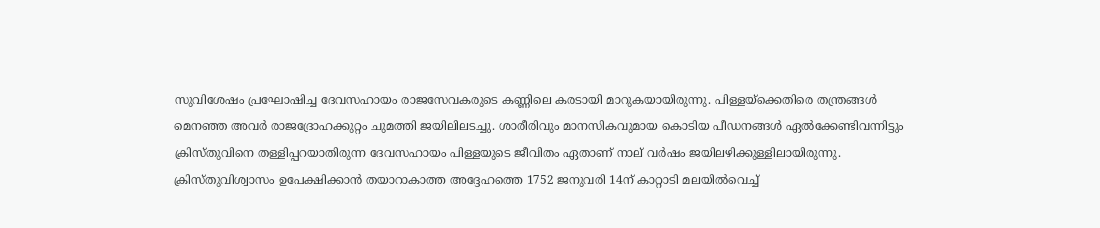സുവിശേഷം പ്രഘോഷിച്ച ദേവസഹായം രാജസേവകരുടെ കണ്ണിലെ കരടായി മാറുകയായിരുന്നു. പിള്ളയ്‌ക്കെതിരെ തന്ത്രങ്ങൾ മെനഞ്ഞ അവർ രാജദ്രോഹക്കുറ്റം ചുമത്തി ജയിലിലടച്ചു. ശാരീരിവും മാനസികവുമായ കൊടിയ പീഡനങ്ങൾ ഏൽക്കേണ്ടിവന്നിട്ടും ക്രിസ്തുവിനെ തള്ളിപ്പറയാതിരുന്ന ദേവസഹായം പിള്ളയുടെ ജീവിതം ഏതാണ് നാല് വർഷം ജയിലഴിക്കുള്ളിലായിരുന്നു. ക്രിസ്തുവിശ്വാസം ഉപേക്ഷിക്കാൻ തയാറാകാത്ത അദ്ദേഹത്തെ 1752 ജനുവരി 14ന് കാറ്റാടി മലയിൽവെച്ച്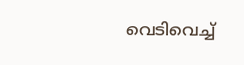വെടിവെച്ച്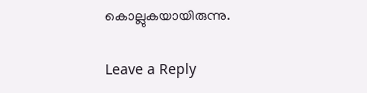കൊല്ലുകയായിരുന്നു.

Leave a Reply